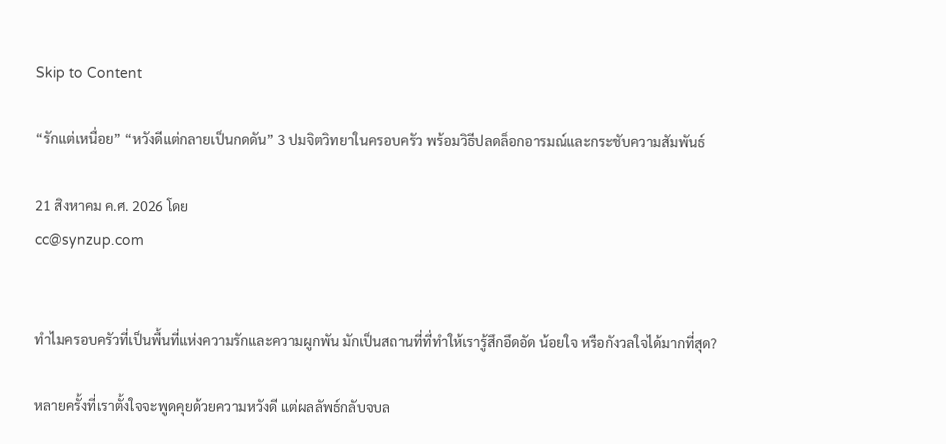Skip to Content

“รักแต่เหนื่อย” “หวังดีแต่กลายเป็นกดดัน” 3 ปมจิตวิทยาในครอบครัว พร้อมวิธีปลดล็อกอารมณ์และกระชับความสัมพันธ์

21 สิงหาคม ค.ศ. 2026 โดย
cc@synzup.com


ทำไมครอบครัวที่เป็นพื้นที่แห่งความรักและความผูกพัน มักเป็นสถานที่ที่ทำให้เรารู้สึกอึดอัด น้อยใจ หรือกังวลใจได้มากที่สุด?

หลายครั้งที่เราตั้งใจจะพูดคุยด้วยความหวังดี แต่ผลลัพธ์กลับจบล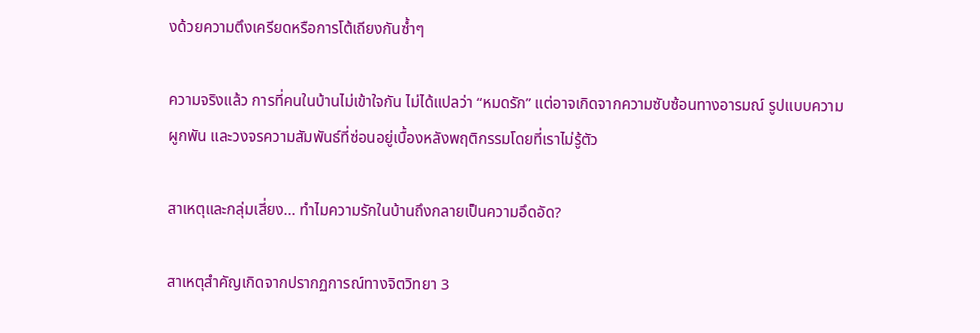งด้วยความตึงเครียดหรือการโต้เถียงกันซ้ำๆ

ความจริงแล้ว การที่คนในบ้านไม่เข้าใจกัน ไม่ได้แปลว่า “หมดรัก” แต่อาจเกิดจากความซับซ้อนทางอารมณ์ รูปแบบความผูกพัน และวงจรความสัมพันธ์ที่ซ่อนอยู่เบื้องหลังพฤติกรรมโดยที่เราไม่รู้ตัว

สาเหตุและกลุ่มเสี่ยง... ทำไมความรักในบ้านถึงกลายเป็นความอึดอัด?

สาเหตุสำคัญเกิดจากปรากฏการณ์ทางจิตวิทยา 3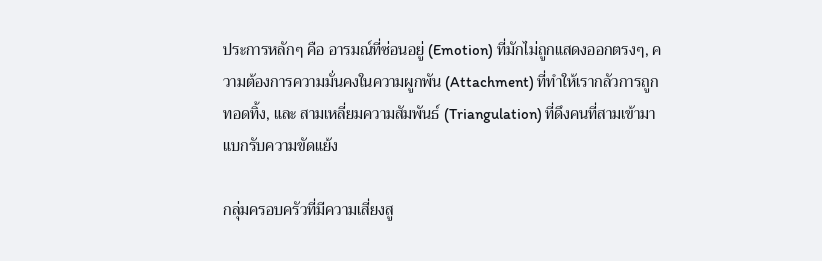ประการหลักๆ คือ อารมณ์ที่ซ่อนอยู่ (Emotion) ที่มักไม่ถูกแสดงออกตรงๆ, ความต้องการความมั่นคงในความผูกพัน (Attachment) ที่ทำให้เรากลัวการถูกทอดทิ้ง, และ สามเหลี่ยมความสัมพันธ์ (Triangulation) ที่ดึงคนที่สามเข้ามาแบกรับความขัดแย้ง

กลุ่มครอบครัวที่มีความเสี่ยงสู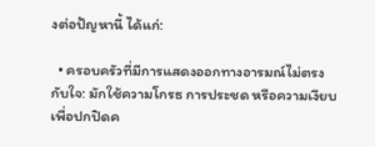งต่อปัญหานี้ ได้แก่:

  • ครอบครัวที่มีการแสดงออกทางอารมณ์ไม่ตรงกับใจ: มักใช้ความโกรธ การประชด หรือความเงียบ เพื่อปกปิดค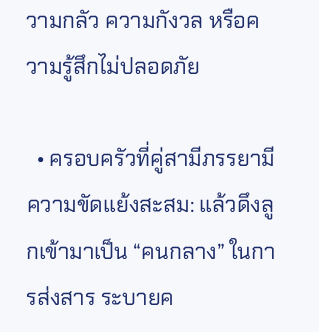วามกลัว ความกังวล หรือความรู้สึกไม่ปลอดภัย

  • ครอบครัวที่คู่สามีภรรยามีความขัดแย้งสะสม: แล้วดึงลูกเข้ามาเป็น “คนกลาง” ในการส่งสาร ระบายค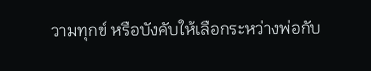วามทุกข์ หรือบังคับให้เลือกระหว่างพ่อกับ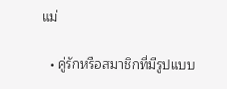แม่

  • คู่รักหรือสมาชิกที่มีรูปแบบ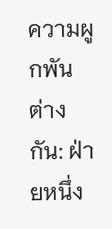ความผูกพันต่างกัน: ฝ่ายหนึ่ง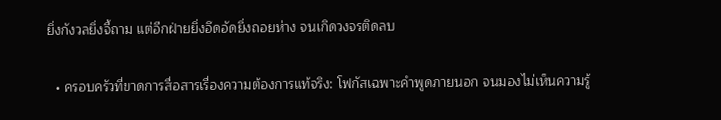ยิ่งกังวลยิ่งจี้ถาม แต่อีกฝ่ายยิ่งอึดอัดยิ่งถอยห่าง จนเกิดวงจรติดลบ

  • ครอบครัวที่ขาดการสื่อสารเรื่องความต้องการแท้จริง: โฟกัสเฉพาะคำพูดภายนอก จนมองไม่เห็นความรู้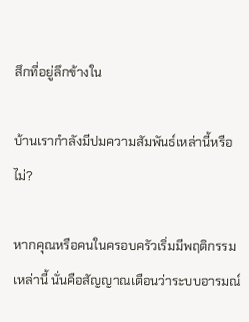สึกที่อยู่ลึกข้างใน

บ้านเรากำลังมีปมความสัมพันธ์เหล่านี้หรือไม่?

หากคุณหรือคนในครอบครัวเริ่มมีพฤติกรรมเหล่านี้ นั่นคือสัญญาณเตือนว่าระบบอารมณ์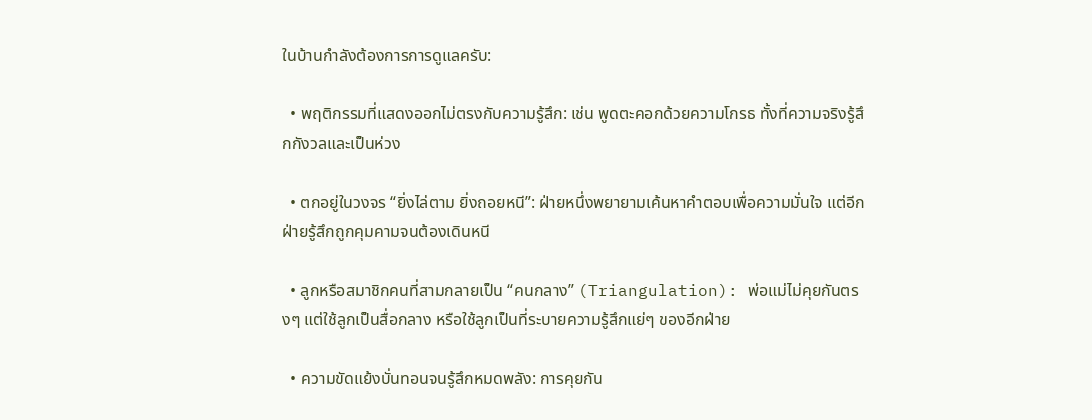ในบ้านกำลังต้องการการดูแลครับ:

  • พฤติกรรมที่แสดงออกไม่ตรงกับความรู้สึก: เช่น พูดตะคอกด้วยความโกรธ ทั้งที่ความจริงรู้สึกกังวลและเป็นห่วง

  • ตกอยู่ในวงจร “ยิ่งไล่ตาม ยิ่งถอยหนี”: ฝ่ายหนึ่งพยายามเค้นหาคำตอบเพื่อความมั่นใจ แต่อีกฝ่ายรู้สึกถูกคุมคามจนต้องเดินหนี

  • ลูกหรือสมาชิกคนที่สามกลายเป็น “คนกลาง” (Triangulation): พ่อแม่ไม่คุยกันตรงๆ แต่ใช้ลูกเป็นสื่อกลาง หรือใช้ลูกเป็นที่ระบายความรู้สึกแย่ๆ ของอีกฝ่าย

  • ความขัดแย้งบั่นทอนจนรู้สึกหมดพลัง: การคุยกัน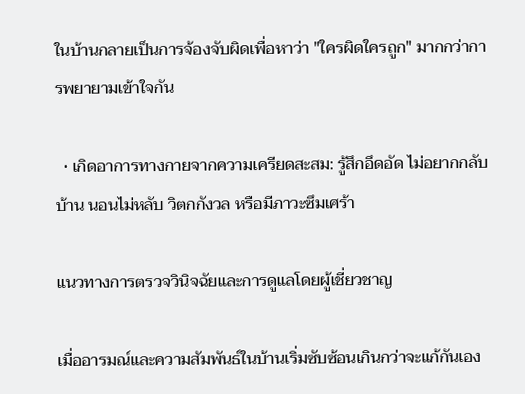ในบ้านกลายเป็นการจ้องจับผิดเพื่อหาว่า "ใครผิดใครถูก" มากกว่าการพยายามเข้าใจกัน

  • เกิดอาการทางกายจากความเครียดสะสม: รู้สึกอึดอัด ไม่อยากกลับบ้าน นอนไม่หลับ วิตกกังวล หรือมีภาวะซึมเศร้า

แนวทางการตรวจวินิจฉัยและการดูแลโดยผู้เชี่ยวชาญ

เมื่ออารมณ์และความสัมพันธ์ในบ้านเริ่มซับซ้อนเกินกว่าจะแก้กันเอง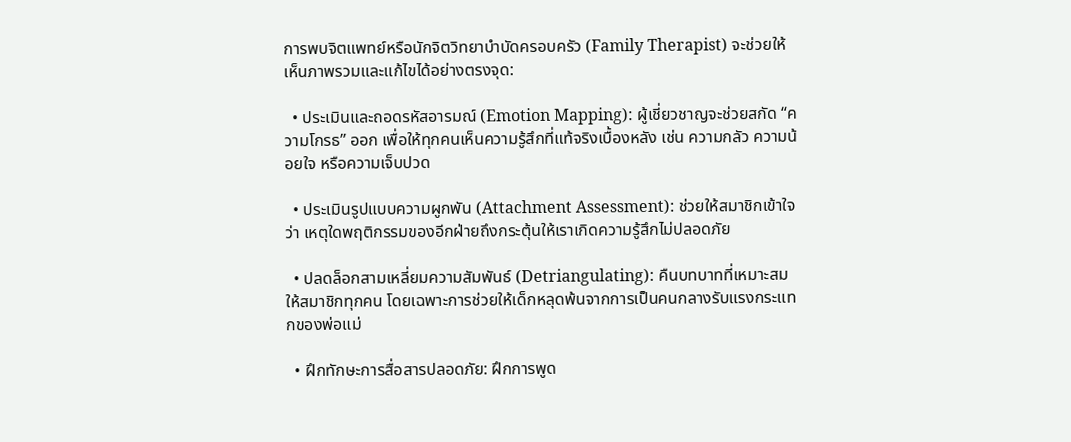การพบจิตแพทย์หรือนักจิตวิทยาบำบัดครอบครัว (Family Therapist) จะช่วยให้เห็นภาพรวมและแก้ไขได้อย่างตรงจุด:

  • ประเมินและถอดรหัสอารมณ์ (Emotion Mapping): ผู้เชี่ยวชาญจะช่วยสกัด “ความโกรธ” ออก เพื่อให้ทุกคนเห็นความรู้สึกที่แท้จริงเบื้องหลัง เช่น ความกลัว ความน้อยใจ หรือความเจ็บปวด

  • ประเมินรูปแบบความผูกพัน (Attachment Assessment): ช่วยให้สมาชิกเข้าใจว่า เหตุใดพฤติกรรมของอีกฝ่ายถึงกระตุ้นให้เราเกิดความรู้สึกไม่ปลอดภัย

  • ปลดล็อกสามเหลี่ยมความสัมพันธ์ (Detriangulating): คืนบทบาทที่เหมาะสมให้สมาชิกทุกคน โดยเฉพาะการช่วยให้เด็กหลุดพ้นจากการเป็นคนกลางรับแรงกระแทกของพ่อแม่

  • ฝึกทักษะการสื่อสารปลอดภัย: ฝึกการพูด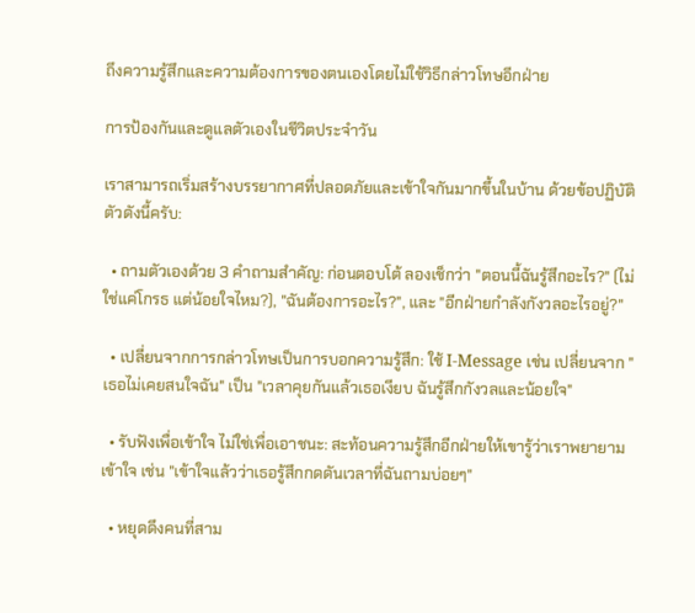ถึงความรู้สึกและความต้องการของตนเองโดยไม่ใช้วิธีกล่าวโทษอีกฝ่าย

การป้องกันและดูแลตัวเองในชีวิตประจำวัน

เราสามารถเริ่มสร้างบรรยากาศที่ปลอดภัยและเข้าใจกันมากขึ้นในบ้าน ด้วยข้อปฏิบัติตัวดังนี้ครับ:

  • ถามตัวเองด้วย 3 คำถามสำคัญ: ก่อนตอบโต้ ลองเช็กว่า "ตอนนี้ฉันรู้สึกอะไร?" (ไม่ใช่แค่โกรธ แต่น้อยใจไหม?), "ฉันต้องการอะไร?", และ "อีกฝ่ายกำลังกังวลอะไรอยู่?"

  • เปลี่ยนจากการกล่าวโทษเป็นการบอกความรู้สึก: ใช้ I-Message เช่น เปลี่ยนจาก "เธอไม่เคยสนใจฉัน" เป็น "เวลาคุยกันแล้วเธอเงียบ ฉันรู้สึกกังวลและน้อยใจ"

  • รับฟังเพื่อเข้าใจ ไม่ใช่เพื่อเอาชนะ: สะท้อนความรู้สึกอีกฝ่ายให้เขารู้ว่าเราพยายามเข้าใจ เช่น "เข้าใจแล้วว่าเธอรู้สึกกดดันเวลาที่ฉันถามบ่อยๆ"

  • หยุดดึงคนที่สาม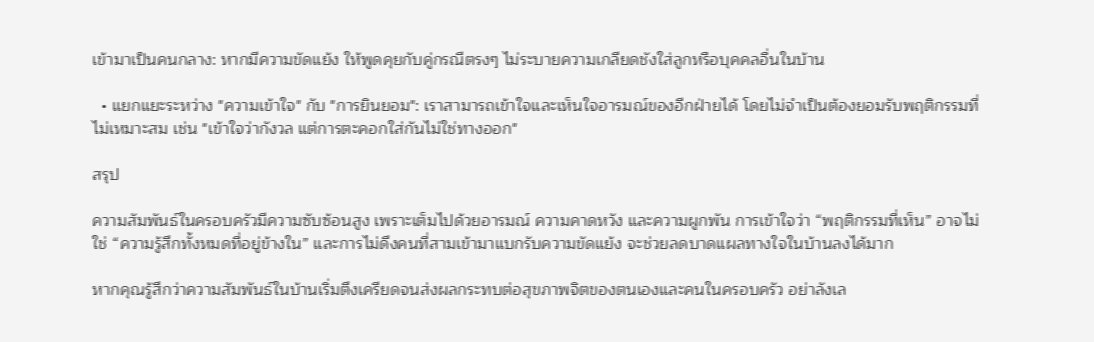เข้ามาเป็นคนกลาง: หากมีความขัดแย้ง ให้พูดคุยกับคู่กรณีตรงๆ ไม่ระบายความเกลียดชังใส่ลูกหรือบุคคลอื่นในบ้าน

  • แยกแยะระหว่าง "ความเข้าใจ" กับ "การยินยอม": เราสามารถเข้าใจและเห็นใจอารมณ์ของอีกฝ่ายได้ โดยไม่จำเป็นต้องยอมรับพฤติกรรมที่ไม่เหมาะสม เช่น "เข้าใจว่ากังวล แต่การตะคอกใส่กันไม่ใช่ทางออก"

สรุป

ความสัมพันธ์ในครอบครัวมีความซับซ้อนสูง เพราะเต็มไปด้วยอารมณ์ ความคาดหวัง และความผูกพัน การเข้าใจว่า “พฤติกรรมที่เห็น” อาจไม่ใช่ “ความรู้สึกทั้งหมดที่อยู่ข้างใน” และการไม่ดึงคนที่สามเข้ามาแบกรับความขัดแย้ง จะช่วยลดบาดแผลทางใจในบ้านลงได้มาก

หากคุณรู้สึกว่าความสัมพันธ์ในบ้านเริ่มตึงเครียดจนส่งผลกระทบต่อสุขภาพจิตของตนเองและคนในครอบครัว อย่าลังเล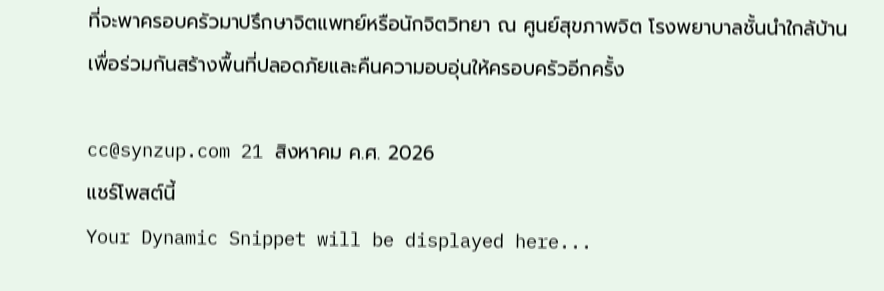ที่จะพาครอบครัวมาปรึกษาจิตแพทย์หรือนักจิตวิทยา ณ ศูนย์สุขภาพจิต โรงพยาบาลชั้นนำใกล้บ้าน เพื่อร่วมกันสร้างพื้นที่ปลอดภัยและคืนความอบอุ่นให้ครอบครัวอีกครั้ง

cc@synzup.com 21 สิงหาคม ค.ศ. 2026
แชร์โพสต์นี้
Your Dynamic Snippet will be displayed here...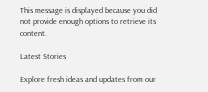This message is displayed because you did not provide enough options to retrieve its content.

Latest Stories

Explore fresh ideas and updates from our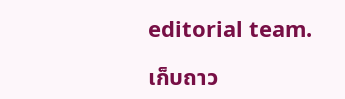editorial team.

เก็บถาว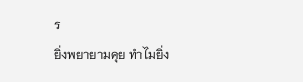ร
ยิ่งพยายามคุย ทำไมยิ่ง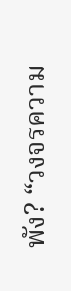พัง? “วงจรความ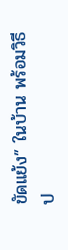ขัดแย้ง” ในบ้าน พร้อมวิธีป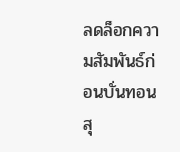ลดล็อกความสัมพันธ์ก่อนบั่นทอนสุ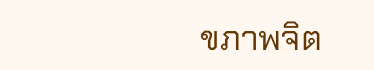ขภาพจิต